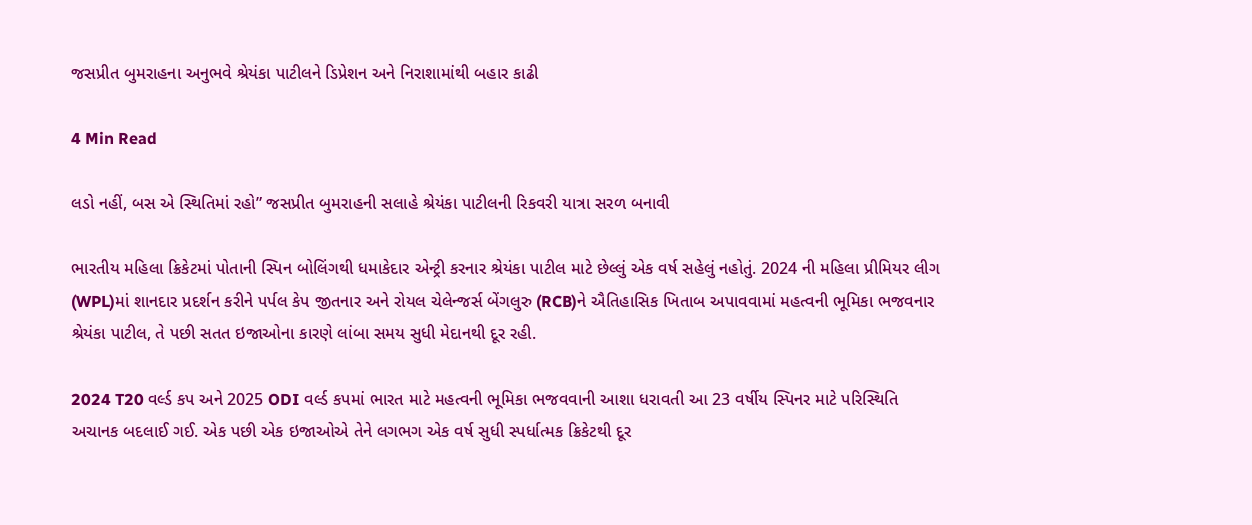જસપ્રીત બુમરાહના અનુભવે શ્રેયંકા પાટીલને ડિપ્રેશન અને નિરાશામાંથી બહાર કાઢી

4 Min Read

લડો નહીં, બસ એ સ્થિતિમાં રહો” જસપ્રીત બુમરાહની સલાહે શ્રેયંકા પાટીલની રિકવરી યાત્રા સરળ બનાવી

ભારતીય મહિલા ક્રિકેટમાં પોતાની સ્પિન બોલિંગથી ધમાકેદાર એન્ટ્રી કરનાર શ્રેયંકા પાટીલ માટે છેલ્લું એક વર્ષ સહેલું નહોતું. 2024 ની મહિલા પ્રીમિયર લીગ (WPL)માં શાનદાર પ્રદર્શન કરીને પર્પલ કેપ જીતનાર અને રોયલ ચેલેન્જર્સ બેંગલુરુ (RCB)ને ઐતિહાસિક ખિતાબ અપાવવામાં મહત્વની ભૂમિકા ભજવનાર શ્રેયંકા પાટીલ, તે પછી સતત ઇજાઓના કારણે લાંબા સમય સુધી મેદાનથી દૂર રહી.

2024 T20 વર્લ્ડ કપ અને 2025 ODI વર્લ્ડ કપમાં ભારત માટે મહત્વની ભૂમિકા ભજવવાની આશા ધરાવતી આ 23 વર્ષીય સ્પિનર માટે પરિસ્થિતિ અચાનક બદલાઈ ગઈ. એક પછી એક ઇજાઓએ તેને લગભગ એક વર્ષ સુધી સ્પર્ધાત્મક ક્રિકેટથી દૂર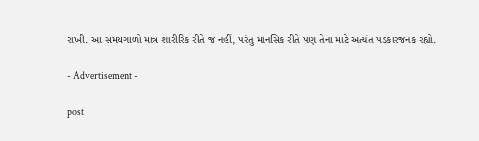રાખી. આ સમયગાળો માત્ર શારીરિક રીતે જ નહીં, પરંતુ માનસિક રીતે પણ તેના માટે અત્યંત પડકારજનક રહ્યો.

- Advertisement -

post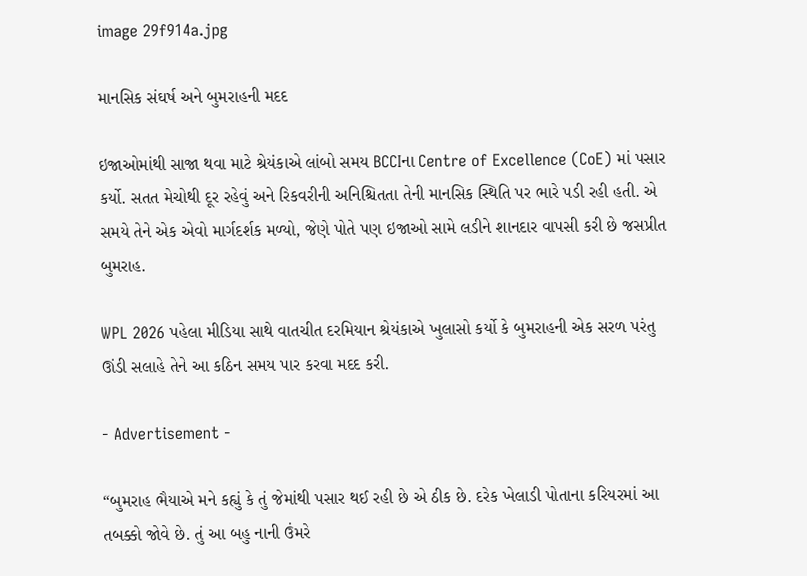image 29f914a.jpg

માનસિક સંઘર્ષ અને બુમરાહની મદદ

ઇજાઓમાંથી સાજા થવા માટે શ્રેયંકાએ લાંબો સમય BCCIના Centre of Excellence (CoE) માં પસાર કર્યો. સતત મેચોથી દૂર રહેવું અને રિકવરીની અનિશ્ચિતતા તેની માનસિક સ્થિતિ પર ભારે પડી રહી હતી. એ સમયે તેને એક એવો માર્ગદર્શક મળ્યો, જેણે પોતે પણ ઇજાઓ સામે લડીને શાનદાર વાપસી કરી છે જસપ્રીત બુમરાહ.

WPL 2026 પહેલા મીડિયા સાથે વાતચીત દરમિયાન શ્રેયંકાએ ખુલાસો કર્યો કે બુમરાહની એક સરળ પરંતુ ઊંડી સલાહે તેને આ કઠિન સમય પાર કરવા મદદ કરી.

- Advertisement -

“બુમરાહ ભૈયાએ મને કહ્યું કે તું જેમાંથી પસાર થઈ રહી છે એ ઠીક છે. દરેક ખેલાડી પોતાના કરિયરમાં આ તબક્કો જોવે છે. તું આ બહુ નાની ઉંમરે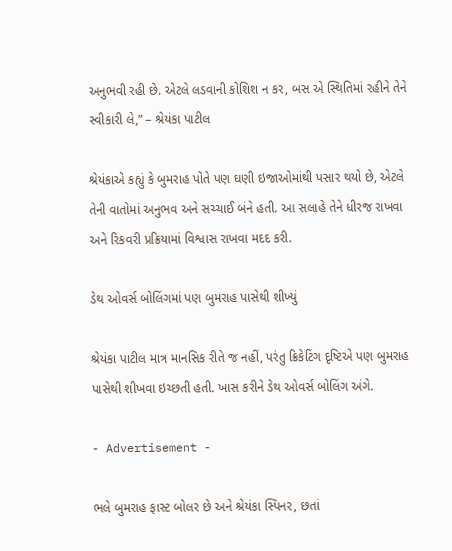અનુભવી રહી છે. એટલે લડવાની કોશિશ ન કર, બસ એ સ્થિતિમાં રહીને તેને સ્વીકારી લે,” – શ્રેયંકા પાટીલ

શ્રેયંકાએ કહ્યું કે બુમરાહ પોતે પણ ઘણી ઇજાઓમાંથી પસાર થયો છે, એટલે તેની વાતોમાં અનુભવ અને સચ્ચાઈ બંને હતી. આ સલાહે તેને ધીરજ રાખવા અને રિકવરી પ્રક્રિયામાં વિશ્વાસ રાખવા મદદ કરી.

ડેથ ઓવર્સ બોલિંગમાં પણ બુમરાહ પાસેથી શીખ્યું

શ્રેયંકા પાટીલ માત્ર માનસિક રીતે જ નહીં, પરંતુ ક્રિકેટિંગ દૃષ્ટિએ પણ બુમરાહ પાસેથી શીખવા ઇચ્છતી હતી. ખાસ કરીને ડેથ ઓવર્સ બોલિંગ અંગે.

- Advertisement -

ભલે બુમરાહ ફાસ્ટ બોલર છે અને શ્રેયંકા સ્પિનર, છતાં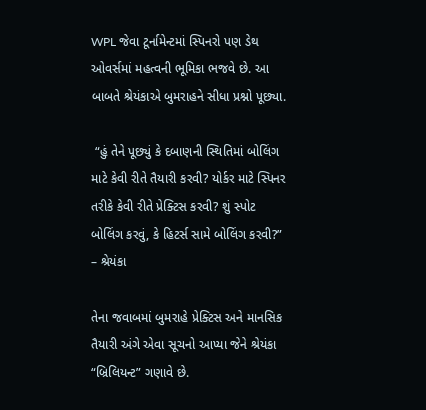WPL જેવા ટૂર્નામેન્ટમાં સ્પિનરો પણ ડેથ ઓવર્સમાં મહત્વની ભૂમિકા ભજવે છે. આ બાબતે શ્રેયંકાએ બુમરાહને સીધા પ્રશ્નો પૂછ્યા.

 “હું તેને પૂછ્યું કે દબાણની સ્થિતિમાં બોલિંગ માટે કેવી રીતે તૈયારી કરવી? યોર્કર માટે સ્પિનર તરીકે કેવી રીતે પ્રેક્ટિસ કરવી? શું સ્પોટ બોલિંગ કરવું, કે હિટર્સ સામે બોલિંગ કરવી?” – શ્રેયંકા

તેના જવાબમાં બુમરાહે પ્રેક્ટિસ અને માનસિક તૈયારી અંગે એવા સૂચનો આપ્યા જેને શ્રેયંકા “બ્રિલિયન્ટ” ગણાવે છે.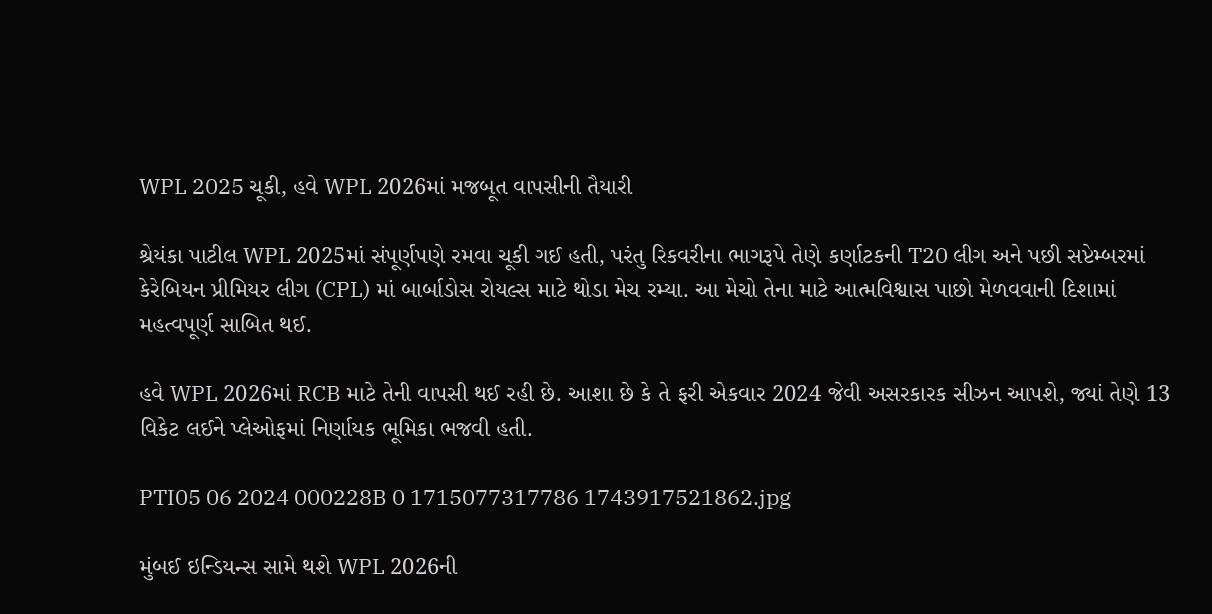WPL 2025 ચૂકી, હવે WPL 2026માં મજબૂત વાપસીની તૈયારી

શ્રેયંકા પાટીલ WPL 2025માં સંપૂર્ણપણે રમવા ચૂકી ગઈ હતી, પરંતુ રિકવરીના ભાગરૂપે તેણે કર્ણાટકની T20 લીગ અને પછી સપ્ટેમ્બરમાં કેરેબિયન પ્રીમિયર લીગ (CPL) માં બાર્બાડોસ રોયલ્સ માટે થોડા મેચ રમ્યા. આ મેચો તેના માટે આત્મવિશ્વાસ પાછો મેળવવાની દિશામાં મહત્વપૂર્ણ સાબિત થઈ.

હવે WPL 2026માં RCB માટે તેની વાપસી થઈ રહી છે. આશા છે કે તે ફરી એકવાર 2024 જેવી અસરકારક સીઝન આપશે, જ્યાં તેણે 13 વિકેટ લઈને પ્લેઓફમાં નિર્ણાયક ભૂમિકા ભજવી હતી.

PTI05 06 2024 000228B 0 1715077317786 1743917521862.jpg

મુંબઈ ઇન્ડિયન્સ સામે થશે WPL 2026ની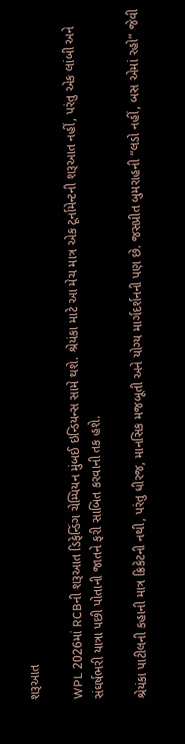શરૂઆત

WPL 2026માં RCBની શરૂઆત ડિફેન્ડિંગ ચેમ્પિયન મુંબઈ ઇન્ડિયન્સ સામે થશે. શ્રેયંકા માટે આ મેચ માત્ર એક ટૂર્નામેન્ટની શરૂઆત નહીં, પરંતુ એક લાંબી અને સંઘર્ષભરી યાત્રા પછી પોતાની જાતને ફરી સાબિત કરવાની તક હશે.

શ્રેયંકા પાટીલની કહાની માત્ર ક્રિકેટની નથી, પરંતુ ધીરજ, માનસિક મજબૂતી અને યોગ્ય માર્ગદર્શનની પણ છે. જસપ્રીત બુમરાહની “લડો નહીં, બસ એમાં રહો” જેવી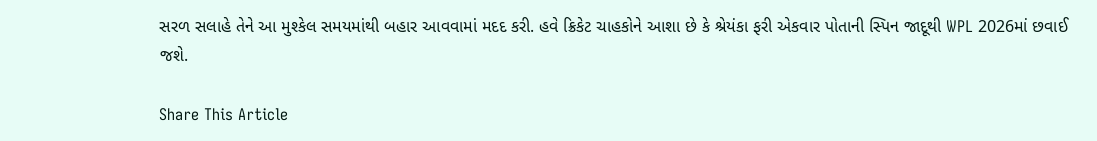સરળ સલાહે તેને આ મુશ્કેલ સમયમાંથી બહાર આવવામાં મદદ કરી. હવે ક્રિકેટ ચાહકોને આશા છે કે શ્રેયંકા ફરી એકવાર પોતાની સ્પિન જાદૂથી WPL 2026માં છવાઈ જશે.

Share This Article